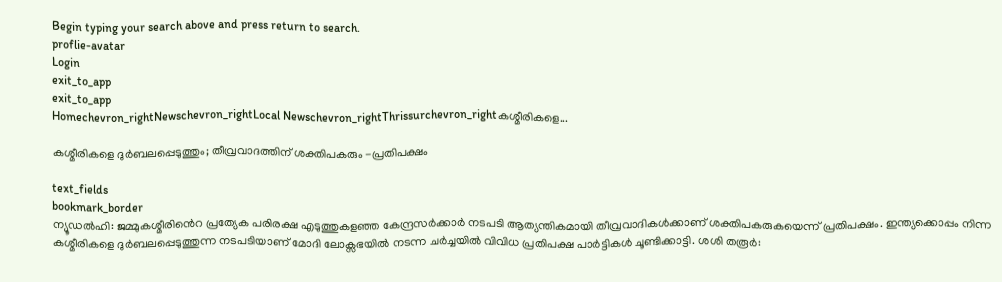Begin typing your search above and press return to search.
proflie-avatar
Login
exit_to_app
exit_to_app
Homechevron_rightNewschevron_rightLocal Newschevron_rightThrissurchevron_rightകശ്മീരികളെ...

കശ്മീരികളെ ദുർബലപ്പെടുത്തും; തീവ്രവാദത്തിന് ശക്തിപകരും -പ്രതിപക്ഷം

text_fields
bookmark_border
ന്യൂഡൽഹി: ജമ്മുകശ്മീരിൻെറ പ്രത്യേക പരിരക്ഷ എടുത്തുകളഞ്ഞ കേന്ദ്രസർക്കാർ നടപടി ആത്യന്തികമായി തീവ്രവാദികൾക്കാണ് ശക്തിപകരുകയെന്ന് പ്രതിപക്ഷം. ഇന്ത്യക്കൊപ്പം നിന്ന കശ്മീരികളെ ദുർബലപ്പെടുത്തുന്ന നടപടിയാണ് മോദി ലോക്സഭയിൽ നടന്ന ചർച്ചയിൽ വിവിധ പ്രതിപക്ഷ പാർട്ടികൾ ചൂണ്ടിക്കാട്ടി. ശശി തരൂർ: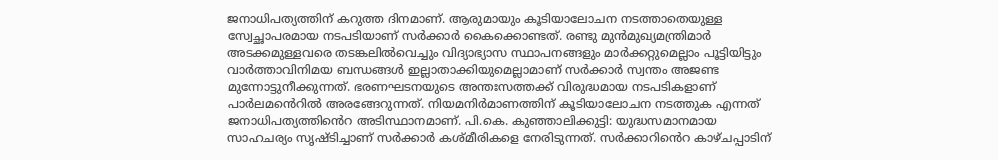ജനാധിപത്യത്തിന് കറുത്ത ദിനമാണ്. ആരുമായും കൂടിയാലോചന നടത്താതെയുള്ള സ്വേച്ഛാപരമായ നടപടിയാണ് സർക്കാർ കൈക്കൊണ്ടത്. രണ്ടു മുൻമുഖ്യമന്ത്രിമാർ അടക്കമുള്ളവരെ തടങ്കലിൽവെച്ചും വിദ്യാഭ്യാസ സ്ഥാപനങ്ങളും മാർക്കറ്റുമെല്ലാം പൂട്ടിയിട്ടും വാർത്താവിനിമയ ബന്ധങ്ങൾ ഇല്ലാതാക്കിയുമെല്ലാമാണ് സർക്കാർ സ്വന്തം അജണ്ട മുന്നോട്ടുനീക്കുന്നത്. ഭരണഘടനയുടെ അന്തഃസത്തക്ക് വിരുദ്ധമായ നടപടികളാണ് പാർലമൻെറിൽ അരങ്ങേറുന്നത്. നിയമനിർമാണത്തിന് കൂടിയാലോചന നടത്തുക എന്നത് ജനാധിപത്യത്തിൻെറ അടിസ്ഥാനമാണ്. പി.കെ. കുഞ്ഞാലിക്കുട്ടി: യുദ്ധസമാനമായ സാഹചര്യം സൃഷ്ടിച്ചാണ് സർക്കാർ കശ്മീരികളെ നേരിടുന്നത്. സർക്കാറിൻെറ കാഴ്ചപ്പാടിന്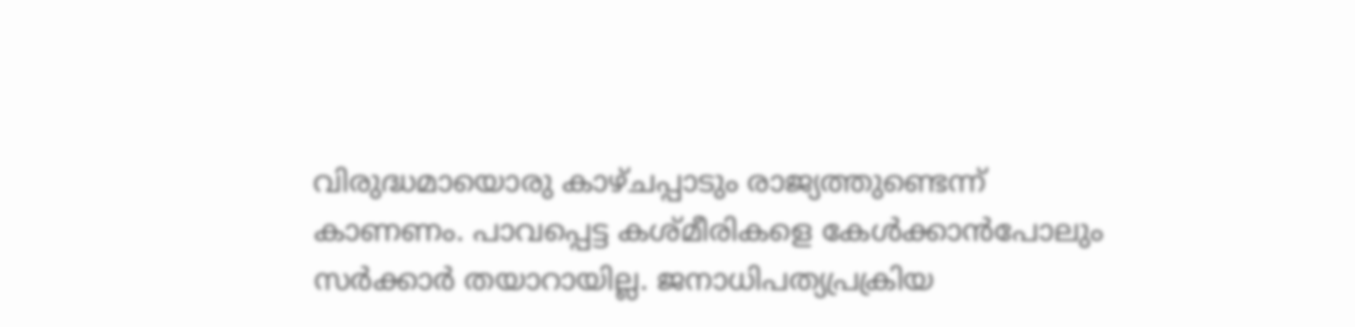വിരുദ്ധമായൊരു കാഴ്ചപ്പാടും രാജ്യത്തുണ്ടെന്ന് കാണണം. പാവപ്പെട്ട കശ്മീരികളെ കേൾക്കാൻപോലും സർക്കാർ തയാറായില്ല. ജനാധിപത്യപ്രക്രിയ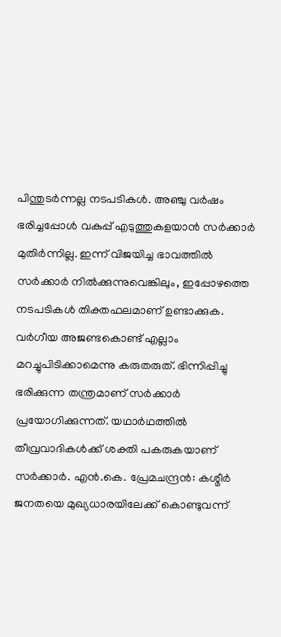പിന്തുടർന്നല്ല നടപടികൾ. അഞ്ചു വർഷം ഭരിച്ചപ്പോൾ വകുപ്പ് എടുത്തുകളയാൻ സർക്കാർ മുതിർന്നില്ല. ഇന്ന് വിജയിച്ച ഭാവത്തിൽ സർക്കാർ നിൽക്കുന്നുവെങ്കിലും, ഇപ്പോഴത്തെ നടപടികൾ തിക്തഫലമാണ് ഉണ്ടാക്കുക. വർഗീയ അജണ്ടകൊണ്ട് എല്ലാം മറച്ചുപിടിക്കാമെന്നു കരുതരുത്. ഭിന്നിപ്പിച്ചു ഭരിക്കുന്ന തന്ത്രമാണ് സർക്കാർ പ്രയോഗിക്കുന്നത്. യഥാർഥത്തിൽ തീവ്രവാദികൾക്ക് ശക്തി പകരുകയാണ് സർക്കാർ. എൻ.കെ. പ്രേമചന്ദ്രൻ: കശ്മീര്‍ ജനതയെ മുഖ്യധാരയിലേക്ക് കൊണ്ടുവന്ന്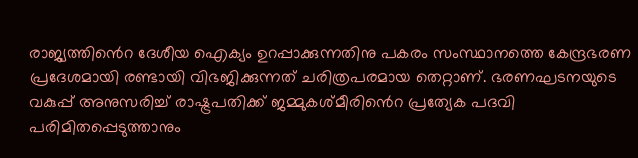രാജ്യത്തി‍ൻെറ ദേശീയ ഐക്യം ഉറപ്പാക്കുന്നതിനു പകരം സംസ്ഥാനത്തെ കേന്ദ്രഭരണ പ്രദേശമായി രണ്ടായി വിഭജിക്കുന്നത് ചരിത്രപരമായ തെറ്റാണ്. ഭരണഘടനയുടെ വകുപ്പ് അനുസരിച്ച് രാഷ്ട്രപതിക്ക് ജമ്മുകശ്മീരി‍ൻെറ പ്രത്യേക പദവി പരിമിതപ്പെടുത്താനും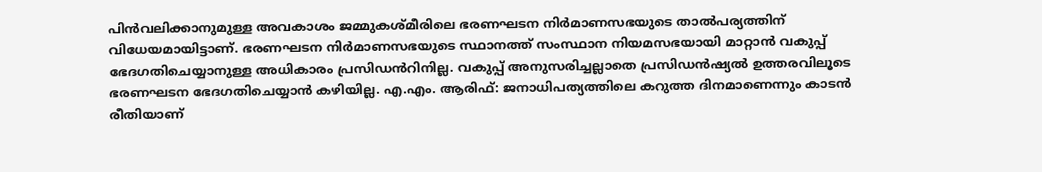പിന്‍വലിക്കാനുമുള്ള അവകാശം ജമ്മുകശ്മീരിലെ ഭരണഘടന നിർമാണസഭയുടെ താൽപര്യത്തിന് വിധേയമായിട്ടാണ്. ഭരണഘടന നിർമാണസഭയുടെ സ്ഥാനത്ത് സംസ്ഥാന നിയമസഭയായി മാറ്റാന്‍ വകുപ്പ് ഭേദഗതിചെയ്യാനുള്ള അധികാരം പ്രസിഡൻറിനില്ല. വകുപ്പ് അനുസരിച്ചല്ലാതെ പ്രസിഡന്‍ഷ്യല്‍ ഉത്തരവിലൂടെ ഭരണഘടന ഭേദഗതിചെയ്യാന്‍ കഴിയില്ല. എ.എം. ആരിഫ്: ജനാധിപത്യത്തിലെ കറുത്ത ദിനമാണെന്നും കാടൻ രീതിയാണ്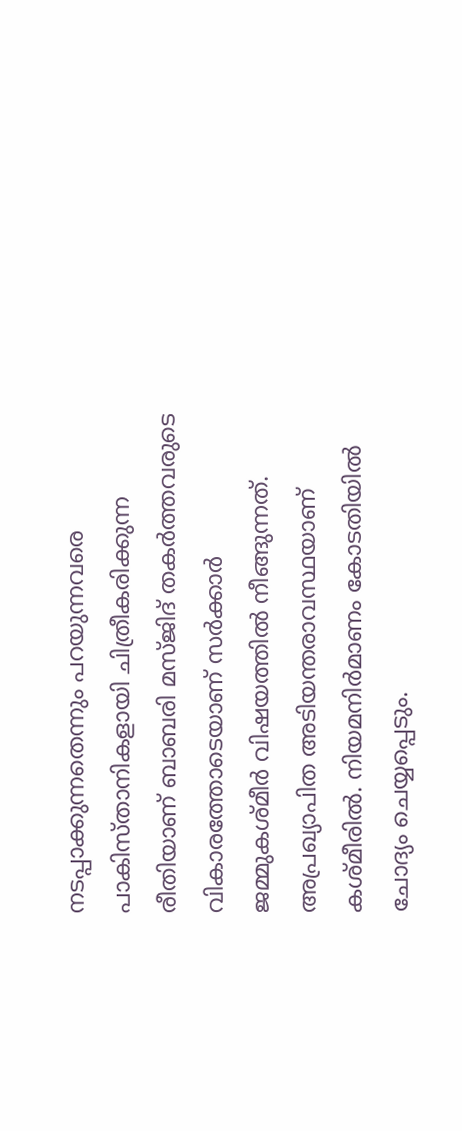നടപ്പാക്കുന്നതെന്നും പറയുന്നവരെ പാകിസ്താനികളായി ചിത്രീകരിക്കുന്ന രീതിയാണ് ബാബരി മസ്ജിദ് തകർത്തവരുടെ വികാരത്തോടെയാണ് സർക്കാർ ജമ്മുകശ്മീർ വിഷയത്തിൽ നീങ്ങുന്നത്. അപ്രഖ്യാപിത അടിയന്തരാവസ്ഥയാണ് കശ്മീരിൽ. നിയമനിർമാണം കോടതിയിൽ ചോദ്യം ചെയ്യപ്പെടും.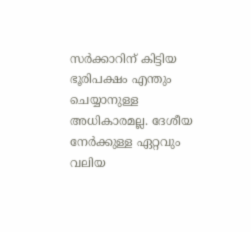സർക്കാറിന് കിട്ടിയ ഭൂരിപക്ഷം എന്തും ചെയ്യാനുള്ള അധികാരമല്ല. ദേശീയ നേർക്കുള്ള ഏറ്റവും വലിയ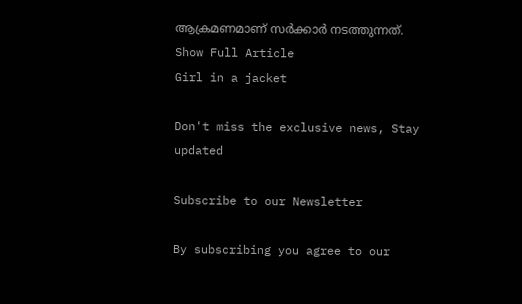ആക്രമണമാണ് സർക്കാർ നടത്തുന്നത്.
Show Full Article
Girl in a jacket

Don't miss the exclusive news, Stay updated

Subscribe to our Newsletter

By subscribing you agree to our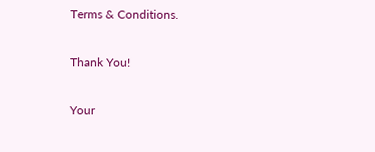Terms & Conditions.

Thank You!

Your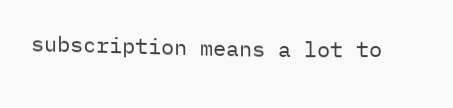subscription means a lot to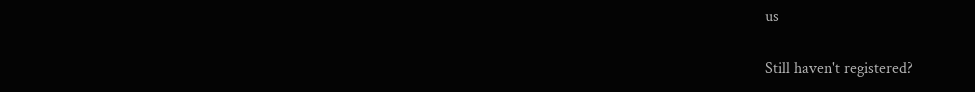us

Still haven't registered?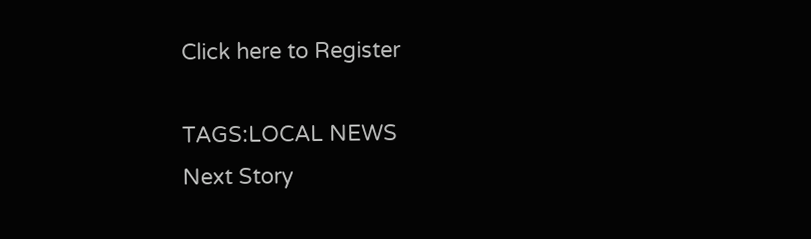Click here to Register

TAGS:LOCAL NEWS
Next Story